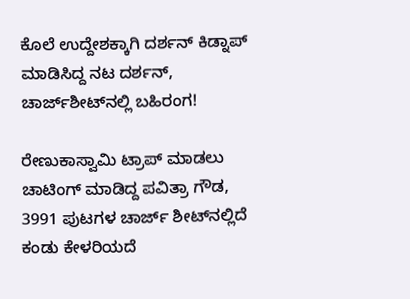ಕೊಲೆ ಉದ್ದೇಶಕ್ಕಾಗಿ ದರ್ಶನ್ ಕಿಡ್ನಾಪ್ ಮಾಡಿಸಿದ್ದ ನಟ ದರ್ಶನ್, ಚಾರ್ಜ್‌ಶೀಟ್‌ನಲ್ಲಿ ಬಹಿರಂಗ!

ರೇಣುಕಾಸ್ವಾಮಿ ಟ್ರಾಪ್ ಮಾಡಲು ಚಾಟಿಂಗ್ ಮಾಡಿದ್ದ ಪವಿತ್ರಾ ಗೌಡ, 3991 ಪುಟಗಳ ಚಾರ್ಜ್ ಶೀಟ್‌ನಲ್ಲಿದೆ ಕಂಡು ಕೇಳರಿಯದೆ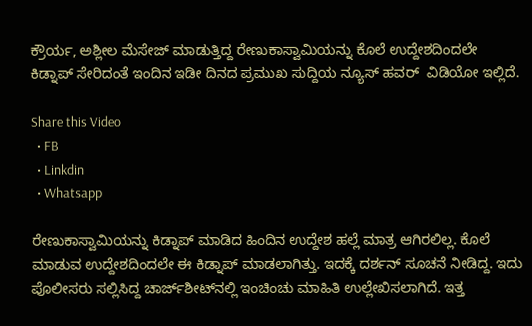ಕ್ರೌರ್ಯ, ಅಶ್ಲೀಲ ಮೆಸೇಜ್ ಮಾಡುತ್ತಿದ್ದ ರೇಣುಕಾಸ್ವಾಮಿಯನ್ನು ಕೊಲೆ ಉದ್ದೇಶದಿಂದಲೇ ಕಿಡ್ನಾಪ್ ಸೇರಿದಂತೆ ಇಂದಿನ ಇಡೀ ದಿನದ ಪ್ರಮುಖ ಸುದ್ದಿಯ ನ್ಯೂಸ್ ಹವರ್  ವಿಡಿಯೋ ಇಲ್ಲಿದೆ.

Share this Video
  • FB
  • Linkdin
  • Whatsapp

ರೇಣುಕಾಸ್ವಾಮಿಯನ್ನು ಕಿಡ್ನಾಪ್ ಮಾಡಿದ ಹಿಂದಿನ ಉದ್ದೇಶ ಹಲ್ಲೆ ಮಾತ್ರ ಆಗಿರಲಿಲ್ಲ. ಕೊಲೆ ಮಾಡುವ ಉದ್ದೇಶದಿಂದಲೇ ಈ ಕಿಡ್ನಾಪ್ ಮಾಡಲಾಗಿತ್ತು. ಇದಕ್ಕೆ ದರ್ಶನ್ ಸೂಚನೆ ನೀಡಿದ್ದ. ಇದು ಪೊಲೀಸರು ಸಲ್ಲಿಸಿದ್ದ ಚಾರ್ಜ್‌ಶೀಟ್‌ನಲ್ಲಿ ಇಂಚಿಂಚು ಮಾಹಿತಿ ಉಲ್ಲೇಖಿಸಲಾಗಿದೆ. ಇತ್ತ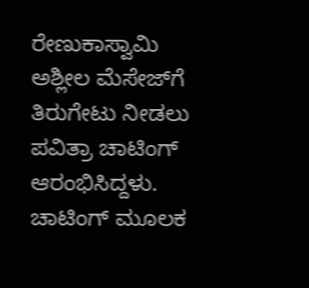ರೇಣುಕಾಸ್ವಾಮಿ ಅಶ್ಲೀಲ ಮೆಸೇಜ್‌ಗೆ ತಿರುಗೇಟು ನೀಡಲು ಪವಿತ್ರಾ ಚಾಟಿಂಗ್ ಆರಂಭಿಸಿದ್ದಳು. ಚಾಟಿಂಗ್ ಮೂಲಕ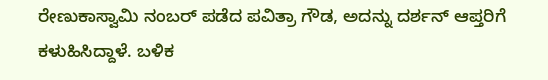ರೇಣುಕಾಸ್ವಾಮಿ ನಂಬರ್ ಪಡೆದ ಪವಿತ್ರಾ ಗೌಡ, ಅದನ್ನು ದರ್ಶನ್ ಆಪ್ತರಿಗೆ ಕಳುಹಿಸಿದ್ದಾಳೆ. ಬಳಿಕ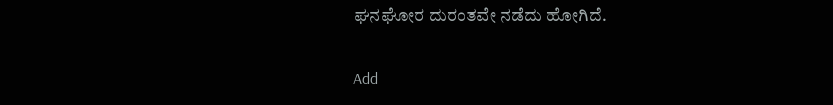ಘನಘೋರ ದುರಂತವೇ ನಡೆದು ಹೋಗಿದೆ.

Add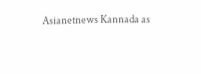Asianetnews Kannada as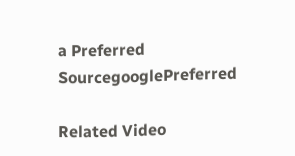a Preferred SourcegooglePreferred

Related Video